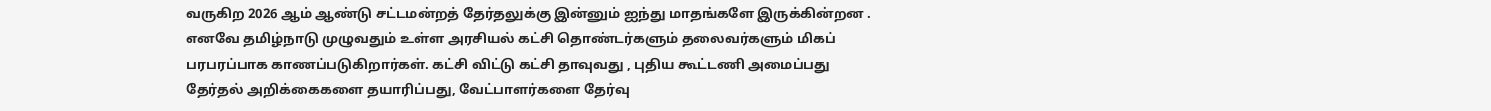வருகிற 2026 ஆம் ஆண்டு சட்டமன்றத் தேர்தலுக்கு இன்னும் ஐந்து மாதங்களே இருக்கின்றன . எனவே தமிழ்நாடு முழுவதும் உள்ள அரசியல் கட்சி தொண்டர்களும் தலைவர்களும் மிகப் பரபரப்பாக காணப்படுகிறார்கள். கட்சி விட்டு கட்சி தாவுவது , புதிய கூட்டணி அமைப்பது தேர்தல் அறிக்கைகளை தயாரிப்பது, வேட்பாளர்களை தேர்வு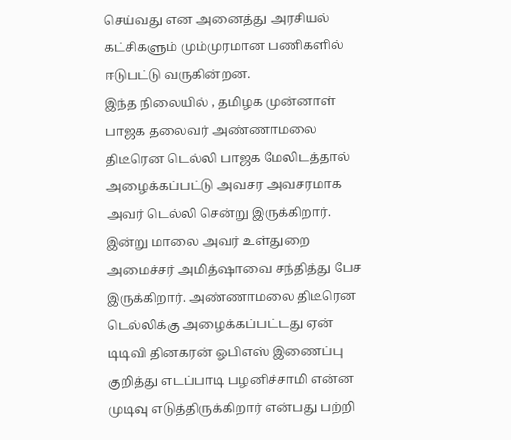செய்வது என அனைத்து அரசியல் கட்சிகளும் மும்முரமான பணிகளில் ஈடுபட்டு வருகின்றன.
இந்த நிலையில் , தமிழக முன்னாள் பாஜக தலைவர் அண்ணாமலை திடீரென டெல்லி பாஜக மேலிடத்தால் அழைக்கப்பட்டு அவசர அவசரமாக அவர் டெல்லி சென்று இருக்கிறார். இன்று மாலை அவர் உள்துறை அமைச்சர் அமித்ஷாவை சந்தித்து பேச இருக்கிறார். அண்ணாமலை திடீரென டெல்லிக்கு அழைக்கப்பட்டது ஏன் டிடிவி தினகரன் ஓபிஎஸ் இணைப்பு குறித்து எடப்பாடி பழனிச்சாமி என்ன முடிவு எடுத்திருக்கிறார் என்பது பற்றி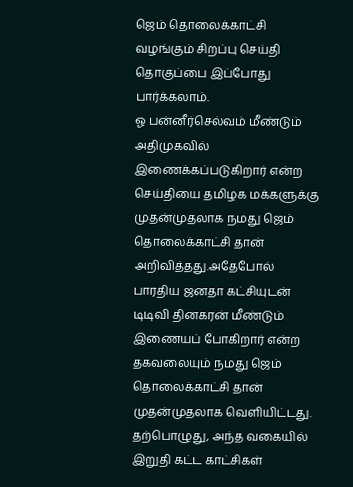ஜெம் தொலைக்காட்சி வழங்கும் சிறப்பு செய்தி தொகுப்பை இப்போது பார்க்கலாம்.
ஓ பன்னீர்செல்வம் மீண்டும் அதிமுகவில் இணைக்கப்படுகிறார் என்ற செய்தியை தமிழக மக்களுக்கு முதன்முதலாக நமது ஜெம் தொலைக்காட்சி தான் அறிவித்தது.அதேபோல் பாரதிய ஜனதா கட்சியுடன் டிடிவி தினகரன் மீண்டும் இணையப் போகிறார் என்ற தகவலையும் நமது ஜெம் தொலைக்காட்சி தான் முதன்முதலாக வெளியிட்டது.
தற்பொழுது, அந்த வகையில் இறுதி கட்ட காட்சிகள்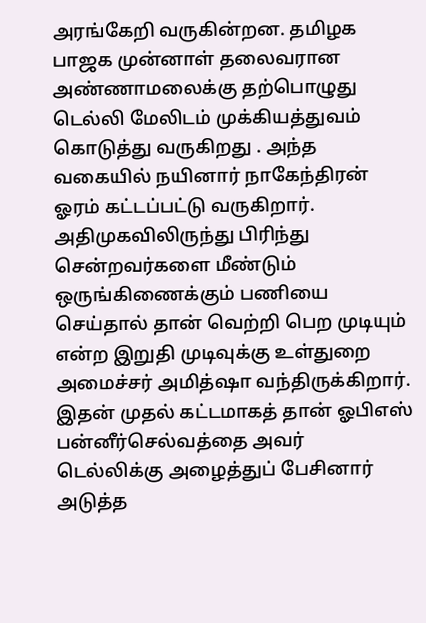அரங்கேறி வருகின்றன. தமிழக பாஜக முன்னாள் தலைவரான அண்ணாமலைக்கு தற்பொழுது டெல்லி மேலிடம் முக்கியத்துவம் கொடுத்து வருகிறது . அந்த வகையில் நயினார் நாகேந்திரன் ஓரம் கட்டப்பட்டு வருகிறார். அதிமுகவிலிருந்து பிரிந்து சென்றவர்களை மீண்டும் ஒருங்கிணைக்கும் பணியை செய்தால் தான் வெற்றி பெற முடியும் என்ற இறுதி முடிவுக்கு உள்துறை அமைச்சர் அமித்ஷா வந்திருக்கிறார்.
இதன் முதல் கட்டமாகத் தான் ஓபிஎஸ் பன்னீர்செல்வத்தை அவர் டெல்லிக்கு அழைத்துப் பேசினார் அடுத்த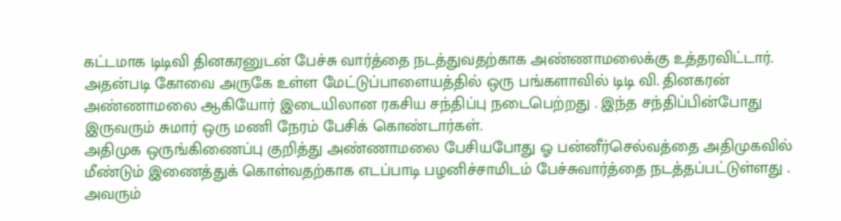கட்டமாக டிடிவி தினகரனுடன் பேச்சு வார்த்தை நடத்துவதற்காக அண்ணாமலைக்கு உத்தரவிட்டார். அதன்படி கோவை அருகே உள்ள மேட்டுப்பாளையத்தில் ஒரு பங்களாவில் டிடி வி. தினகரன் அண்ணாமலை ஆகியோர் இடையிலான ரகசிய சந்திப்பு நடைபெற்றது . இந்த சந்திப்பின்போது இருவரும் சுமார் ஒரு மணி நேரம் பேசிக் கொண்டார்கள்.
அதிமுக ஒருங்கிணைப்பு குறித்து அண்ணாமலை பேசியபோது ஓ பன்னீர்செல்வத்தை அதிமுகவில் மீண்டும் இணைத்துக் கொள்வதற்காக எடப்பாடி பழனிச்சாமிடம் பேச்சுவார்த்தை நடத்தப்பட்டுள்ளது . அவரும்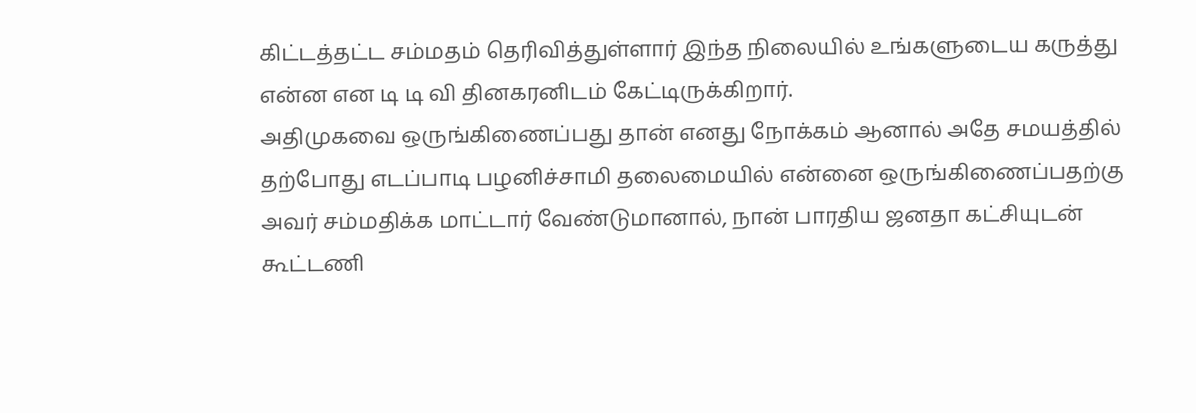கிட்டத்தட்ட சம்மதம் தெரிவித்துள்ளார் இந்த நிலையில் உங்களுடைய கருத்து என்ன என டி டி வி தினகரனிடம் கேட்டிருக்கிறார்.
அதிமுகவை ஒருங்கிணைப்பது தான் எனது நோக்கம் ஆனால் அதே சமயத்தில் தற்போது எடப்பாடி பழனிச்சாமி தலைமையில் என்னை ஒருங்கிணைப்பதற்கு அவர் சம்மதிக்க மாட்டார் வேண்டுமானால், நான் பாரதிய ஜனதா கட்சியுடன் கூட்டணி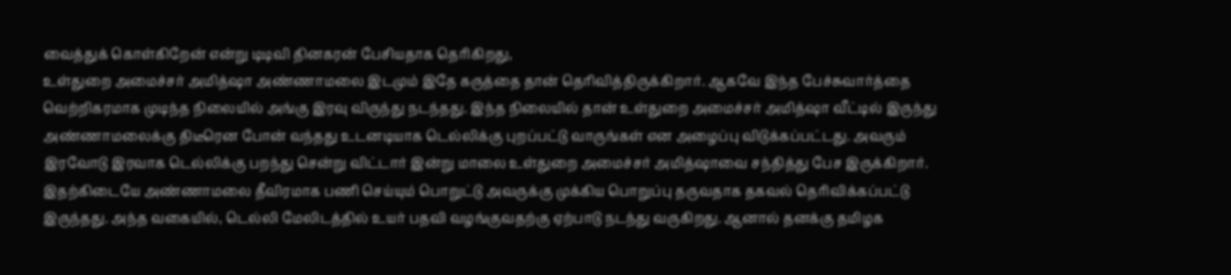வைத்துக் கொள்கிறேன் என்று டிடிவி தினகரன் பேசியதாக தெரிகிறது,
உள்துறை அமைச்சர் அமித்ஷா அண்ணாமலை இடமும் இதே கருத்தை தான் தெரிவித்திருக்கிறார். ஆகவே இந்த பேச்சுவார்த்தை வெற்றிகரமாக முடிந்த நிலையில் அங்கு இரவு விருந்து நடந்தது. இந்த நிலையில் தான் உள்துறை அமைச்சர் அமித்ஷா வீட்டில் இருந்து அண்ணாமலைக்கு திடீரென போன் வந்தது உடனடியாக டெல்லிக்கு புறப்பட்டு வாருங்கள் என அழைப்பு விடுக்கப்பட்டது. அவரும் இரவோடு இரவாக டெல்லிக்கு பறந்து சென்று விட்டார் இன்று மாலை உள்துறை அமைச்சர் அமித்ஷாவை சந்தித்து பேச இருக்கிறார்.
இதற்கிடையே அண்ணாமலை தீவிரமாக பணி செய்யும் பொறுட்டு அவருக்கு முக்கிய பொறுப்பு தருவதாக தகவல் தெரிவிக்கப்பட்டு இருந்தது. அந்த வகையில், டெல்லி மேலிடத்தில் உயர் பதவி வழங்குவதற்கு ஏற்பாடு நடந்து வருகிறது. ஆனால் தனக்கு தமிழக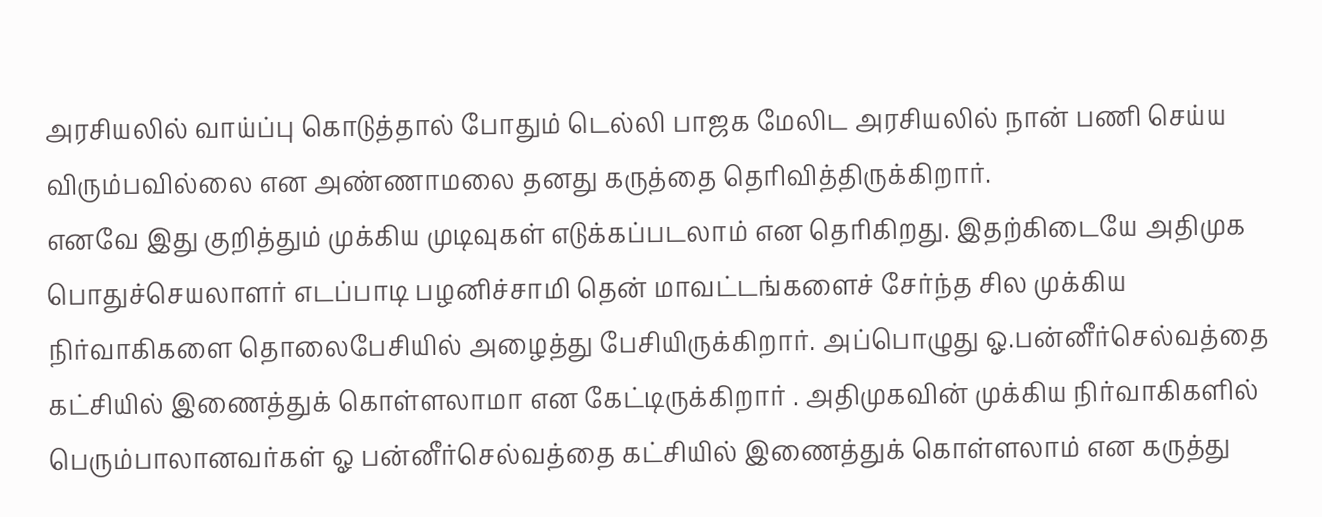அரசியலில் வாய்ப்பு கொடுத்தால் போதும் டெல்லி பாஜக மேலிட அரசியலில் நான் பணி செய்ய விரும்பவில்லை என அண்ணாமலை தனது கருத்தை தெரிவித்திருக்கிறார்.
எனவே இது குறித்தும் முக்கிய முடிவுகள் எடுக்கப்படலாம் என தெரிகிறது. இதற்கிடையே அதிமுக பொதுச்செயலாளர் எடப்பாடி பழனிச்சாமி தென் மாவட்டங்களைச் சேர்ந்த சில முக்கிய நிர்வாகிகளை தொலைபேசியில் அழைத்து பேசியிருக்கிறார். அப்பொழுது ஓ.பன்னீர்செல்வத்தை கட்சியில் இணைத்துக் கொள்ளலாமா என கேட்டிருக்கிறார் . அதிமுகவின் முக்கிய நிர்வாகிகளில் பெரும்பாலானவர்கள் ஓ பன்னீர்செல்வத்தை கட்சியில் இணைத்துக் கொள்ளலாம் என கருத்து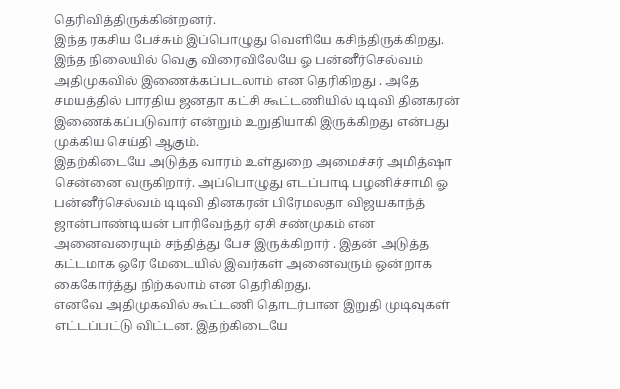தெரிவித்திருக்கின்றனர்.
இந்த ரகசிய பேச்சும் இப்பொழுது வெளியே கசிந்திருக்கிறது. இந்த நிலையில் வெகு விரைவிலேயே ஓ பன்னீர்செல்வம் அதிமுகவில் இணைக்கப்படலாம் என தெரிகிறது . அதே சமயத்தில் பாரதிய ஜனதா கட்சி கூட்டணியில் டிடிவி தினகரன் இணைக்கப்படுவார் என்றும் உறுதியாகி இருக்கிறது என்பது முக்கிய செய்தி ஆகும்.
இதற்கிடையே அடுத்த வாரம் உள்துறை அமைச்சர் அமித்ஷா சென்னை வருகிறார். அப்பொழுது எடப்பாடி பழனிச்சாமி ஓ பன்னீர்செல்வம் டிடிவி தினகரன் பிரேமலதா விஜயகாந்த் ஜான்பாண்டியன் பாரிவேந்தர் ஏசி சண்முகம் என அனைவரையும் சந்தித்து பேச இருக்கிறார் . இதன் அடுத்த கட்டமாக ஒரே மேடையில் இவர்கள் அனைவரும் ஒன்றாக கைகோர்த்து நிற்கலாம் என தெரிகிறது.
எனவே அதிமுகவில் கூட்டணி தொடர்பான இறுதி முடிவுகள் எட்டப்பட்டு விட்டன. இதற்கிடையே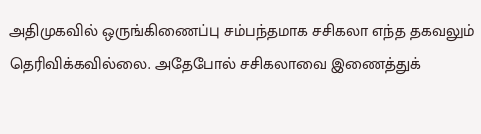அதிமுகவில் ஒருங்கிணைப்பு சம்பந்தமாக சசிகலா எந்த தகவலும் தெரிவிக்கவில்லை. அதேபோல் சசிகலாவை இணைத்துக்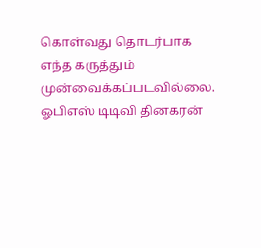கொள்வது தொடர்பாக எந்த கருத்தும் முன்வைக்கப்படவில்லை.
ஓபிஎஸ் டிடிவி தினகரன்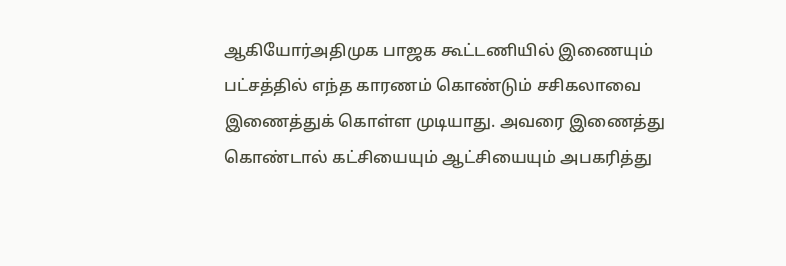ஆகியோர்அதிமுக பாஜக கூட்டணியில் இணையும் பட்சத்தில் எந்த காரணம் கொண்டும் சசிகலாவை இணைத்துக் கொள்ள முடியாது. அவரை இணைத்து கொண்டால் கட்சியையும் ஆட்சியையும் அபகரித்து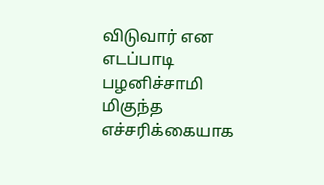விடுவார் என எடப்பாடி பழனிச்சாமி மிகுந்த எச்சரிக்கையாக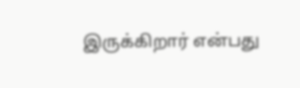இருக்கிறார் என்பது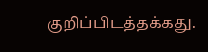குறிப்பிடத்தக்கது.